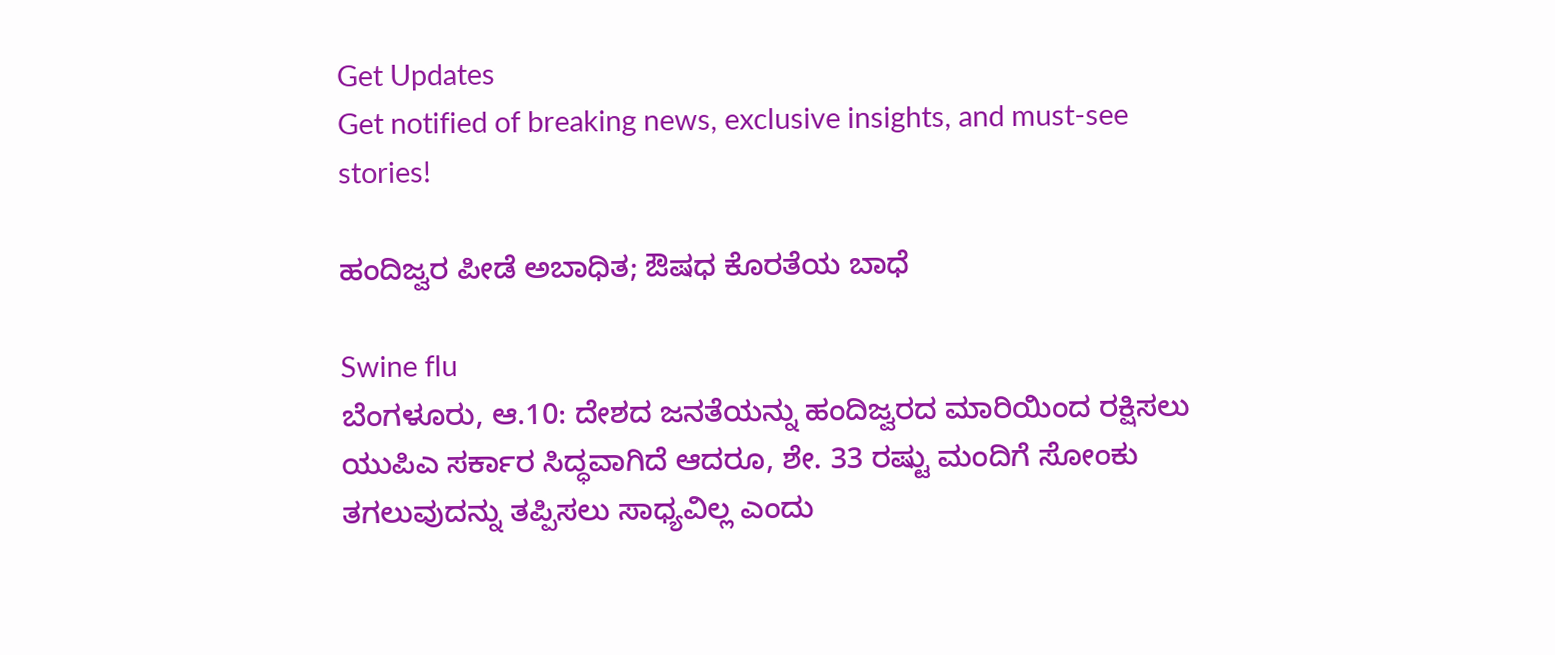Get Updates
Get notified of breaking news, exclusive insights, and must-see stories!

ಹಂದಿಜ್ವರ ಪೀಡೆ ಅಬಾಧಿತ; ಔಷಧ ಕೊರತೆಯ ಬಾಧೆ

Swine flu
ಬೆಂಗಳೂರು, ಆ.10: ದೇಶದ ಜನತೆಯನ್ನು ಹಂದಿಜ್ವರದ ಮಾರಿಯಿಂದ ರಕ್ಷಿಸಲು ಯುಪಿಎ ಸರ್ಕಾರ ಸಿದ್ಧವಾಗಿದೆ ಆದರೂ, ಶೇ. 33 ರಷ್ಟು ಮಂದಿಗೆ ಸೋಂಕು ತಗಲುವುದನ್ನು ತಪ್ಪಿಸಲು ಸಾಧ್ಯವಿಲ್ಲ ಎಂದು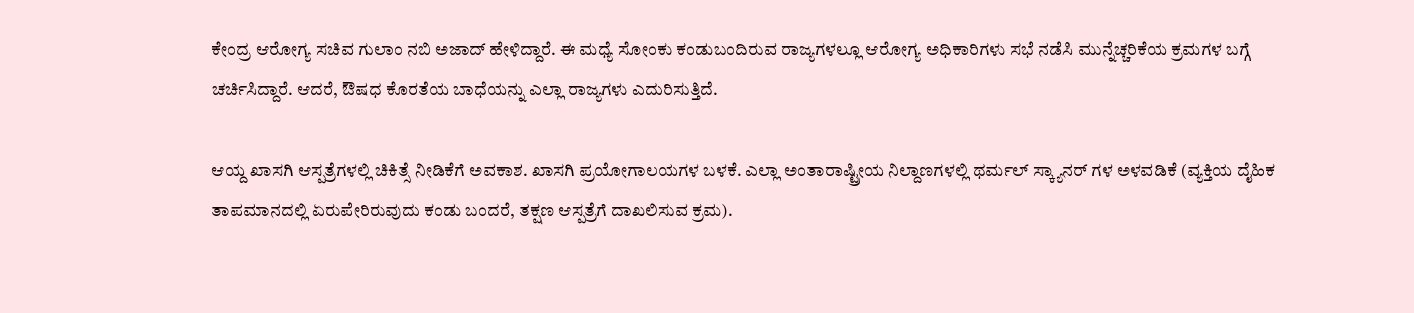ಕೇಂದ್ರ ಆರೋಗ್ಯ ಸಚಿವ ಗುಲಾಂ ನಬಿ ಅಜಾದ್ ಹೇಳಿದ್ದಾರೆ. ಈ ಮಧ್ಯೆ ಸೋಂಕು ಕಂಡುಬಂದಿರುವ ರಾಜ್ಯಗಳಲ್ಲೂ ಆರೋಗ್ಯ ಅಧಿಕಾರಿಗಳು ಸಭೆ ನಡೆಸಿ ಮುನ್ನೆಚ್ಚರಿಕೆಯ ಕ್ರಮಗಳ ಬಗ್ಗೆ ಚರ್ಚಿಸಿದ್ದಾರೆ. ಆದರೆ, ಔಷಧ ಕೊರತೆಯ ಬಾಧೆಯನ್ನು ಎಲ್ಲಾ ರಾಜ್ಯಗಳು ಎದುರಿಸುತ್ತಿದೆ.

ಆಯ್ದ ಖಾಸಗಿ ಆಸ್ಪತ್ರೆಗಳಲ್ಲಿ ಚಿಕಿತ್ಸೆ ನೀಡಿಕೆಗೆ ಅವಕಾಶ. ಖಾಸಗಿ ಪ್ರಯೋಗಾಲಯಗಳ ಬಳಕೆ. ಎಲ್ಲಾ ಅಂತಾರಾಷ್ಟ್ರೀಯ ನಿಲ್ದಾಣಗಳಲ್ಲಿ ಥರ್ಮಲ್ ಸ್ಕ್ಯಾನರ್ ಗಳ ಅಳವಡಿಕೆ (ವ್ಯಕ್ತಿಯ ದೈಹಿಕ ತಾಪಮಾನದಲ್ಲಿ ಏರುಪೇರಿರುವುದು ಕಂಡು ಬಂದರೆ, ತಕ್ಷಣ ಆಸ್ಪತ್ರೆಗೆ ದಾಖಲಿಸುವ ಕ್ರಮ).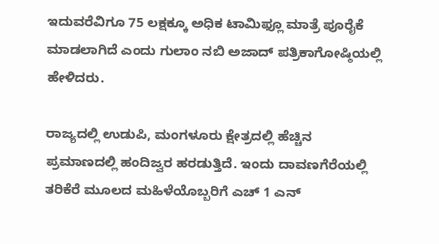ಇದುವರೆವಿಗೂ 75 ಲಕ್ಷಕ್ಕೂ ಅಧಿಕ ಟಾಮಿಫ್ಲೂ ಮಾತ್ರೆ ಪೂರೈಕೆ ಮಾಡಲಾಗಿದೆ ಎಂದು ಗುಲಾಂ ನಬಿ ಅಜಾದ್ ಪತ್ರಿಕಾಗೋಷ್ಠಿಯಲ್ಲಿ ಹೇಳಿದರು.

ರಾಜ್ಯದಲ್ಲಿ ಉಡುಪಿ, ಮಂಗಳೂರು ಕ್ಷೇತ್ರದಲ್ಲಿ ಹೆಚ್ಚಿನ ಪ್ರಮಾಣದಲ್ಲಿ ಹಂದಿಜ್ವರ ಹರಡುತ್ತಿದೆ. ಇಂದು ದಾವಣಗೆರೆಯಲ್ಲಿ ತರಿಕೆರೆ ಮೂಲದ ಮಹಿಳೆಯೊಬ್ಬರಿಗೆ ಎಚ್ 1 ಎನ್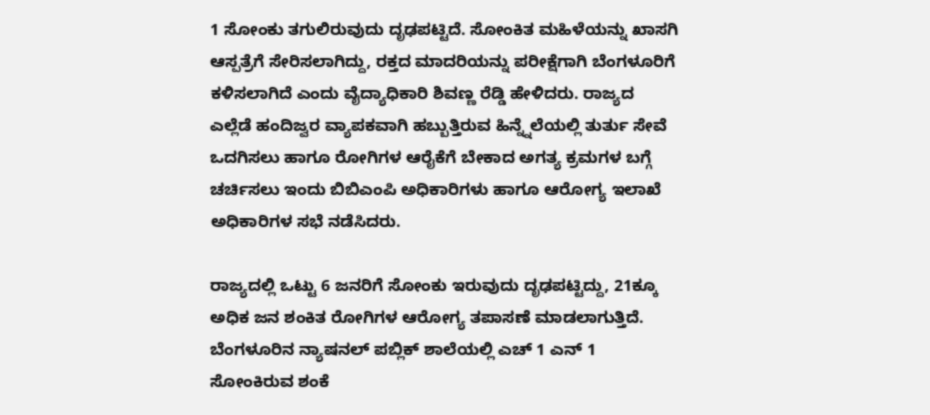1 ಸೋಂಕು ತಗುಲಿರುವುದು ದೃಢಪಟ್ಟಿದೆ. ಸೋಂಕಿತ ಮಹಿಳೆಯನ್ನು ಖಾಸಗಿ ಆಸ್ಪತ್ರೆಗೆ ಸೇರಿಸಲಾಗಿದ್ದು, ರಕ್ತದ ಮಾದರಿಯನ್ನು ಪರೀಕ್ಷೆಗಾಗಿ ಬೆಂಗಳೂರಿಗೆ ಕಳಿಸಲಾಗಿದೆ ಎಂದು ವೈದ್ಯಾಧಿಕಾರಿ ಶಿವಣ್ಣ ರೆಡ್ಡಿ ಹೇಳಿದರು. ರಾಜ್ಯದ ಎಲ್ಲೆಡೆ ಹಂದಿಜ್ವರ ವ್ಯಾಪಕವಾಗಿ ಹಬ್ಬುತ್ತಿರುವ ಹಿನ್ನ್ನೆಲೆಯಲ್ಲಿ ತುರ್ತು ಸೇವೆ ಒದಗಿಸಲು ಹಾಗೂ ರೋಗಿಗಳ ಆರೈಕೆಗೆ ಬೇಕಾದ ಅಗತ್ಯ ಕ್ರಮಗಳ ಬಗ್ಗೆ ಚರ್ಚಿಸಲು ಇಂದು ಬಿಬಿಎಂಪಿ ಅಧಿಕಾರಿಗಳು ಹಾಗೂ ಆರೋಗ್ಯ ಇಲಾಖೆ ಅಧಿಕಾರಿಗಳ ಸಭೆ ನಡೆಸಿದರು.

ರಾಜ್ಯದಲ್ಲಿ ಒಟ್ಟು 6 ಜನರಿಗೆ ಸೋಂಕು ಇರುವುದು ದೃಢಪಟ್ಟಿದ್ದು, 21ಕ್ಕೂ ಅಧಿಕ ಜನ ಶಂಕಿತ ರೋಗಿಗಳ ಆರೋಗ್ಯ ತಪಾಸಣೆ ಮಾಡಲಾಗುತ್ತಿದೆ. ಬೆಂಗಳೂರಿನ ನ್ಯಾಷನಲ್ ಪಬ್ಲಿಕ್ ಶಾಲೆಯಲ್ಲಿ ಎಚ್ 1 ಎನ್ 1 ಸೋಂಕಿರುವ ಶಂಕೆ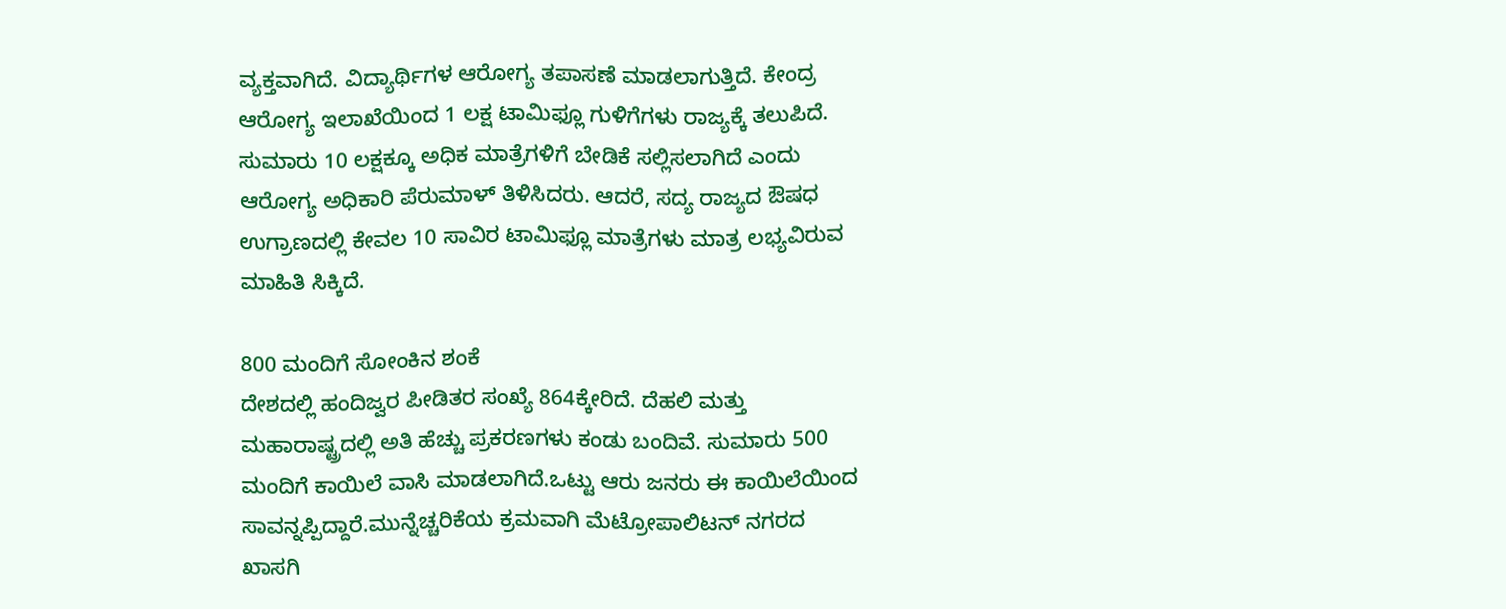ವ್ಯಕ್ತವಾಗಿದೆ. ವಿದ್ಯಾರ್ಥಿಗಳ ಆರೋಗ್ಯ ತಪಾಸಣೆ ಮಾಡಲಾಗುತ್ತಿದೆ. ಕೇಂದ್ರ ಆರೋಗ್ಯ ಇಲಾಖೆಯಿಂದ 1 ಲಕ್ಷ ಟಾಮಿಫ್ಲೂ ಗುಳಿಗೆಗಳು ರಾಜ್ಯಕ್ಕೆ ತಲುಪಿದೆ. ಸುಮಾರು 10 ಲಕ್ಷಕ್ಕೂ ಅಧಿಕ ಮಾತ್ರೆಗಳಿಗೆ ಬೇಡಿಕೆ ಸಲ್ಲಿಸಲಾಗಿದೆ ಎಂದು ಆರೋಗ್ಯ ಅಧಿಕಾರಿ ಪೆರುಮಾಳ್ ತಿಳಿಸಿದರು. ಆದರೆ, ಸದ್ಯ ರಾಜ್ಯದ ಔಷಧ ಉಗ್ರಾಣದಲ್ಲಿ ಕೇವಲ 10 ಸಾವಿರ ಟಾಮಿಫ್ಲೂ ಮಾತ್ರೆಗಳು ಮಾತ್ರ ಲಭ್ಯವಿರುವ ಮಾಹಿತಿ ಸಿಕ್ಕಿದೆ.

800 ಮಂದಿಗೆ ಸೋಂಕಿನ ಶಂಕೆ
ದೇಶದಲ್ಲಿ ಹಂದಿಜ್ವರ ಪೀಡಿತರ ಸಂಖ್ಯೆ 864ಕ್ಕೇರಿದೆ. ದೆಹಲಿ ಮತ್ತು ಮಹಾರಾಷ್ಟ್ರದಲ್ಲಿ ಅತಿ ಹೆಚ್ಚು ಪ್ರಕರಣಗಳು ಕಂಡು ಬಂದಿವೆ. ಸುಮಾರು 500 ಮಂದಿಗೆ ಕಾಯಿಲೆ ವಾಸಿ ಮಾಡಲಾಗಿದೆ.ಒಟ್ಟು ಆರು ಜನರು ಈ ಕಾಯಿಲೆಯಿಂದ ಸಾವನ್ನಪ್ಪಿದ್ದಾರೆ.ಮುನ್ನೆಚ್ಚರಿಕೆಯ ಕ್ರಮವಾಗಿ ಮೆಟ್ರೋಪಾಲಿಟನ್ ನಗರದ ಖಾಸಗಿ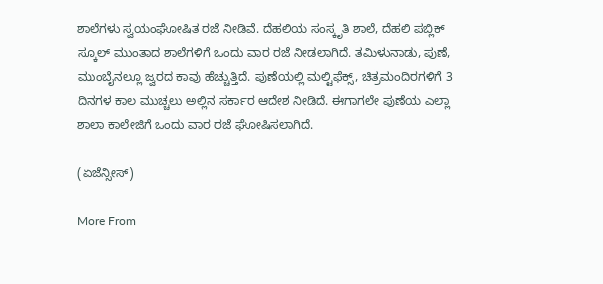ಶಾಲೆಗಳು ಸ್ವಯಂಘೋಷಿತ ರಜೆ ನೀಡಿವೆ. ದೆಹಲಿಯ ಸಂಸ್ಕೃತಿ ಶಾಲೆ, ದೆಹಲಿ ಪಬ್ಲಿಕ್ ಸ್ಕೂಲ್ ಮುಂತಾದ ಶಾಲೆಗಳಿಗೆ ಒಂದು ವಾರ ರಜೆ ನೀಡಲಾಗಿದೆ. ತಮಿಳುನಾಡು, ಪುಣೆ, ಮುಂಬೈನಲ್ಲೂ ಜ್ವರದ ಕಾವು ಹೆಚ್ಚುತ್ತಿದೆ. ಪುಣೆಯಲ್ಲಿ ಮಲ್ಟಿಫೆಕ್ಸ್, ಚಿತ್ರಮಂದಿರಗಳಿಗೆ 3 ದಿನಗಳ ಕಾಲ ಮುಚ್ಚಲು ಅಲ್ಲಿನ ಸರ್ಕಾರ ಆದೇಶ ನೀಡಿದೆ. ಈಗಾಗಲೇ ಪುಣೆಯ ಎಲ್ಲಾ ಶಾಲಾ ಕಾಲೇಜಿಗೆ ಒಂದು ವಾರ ರಜೆ ಘೋಷಿಸಲಾಗಿದೆ.

(ಏಜೆನ್ಸೀಸ್)

More From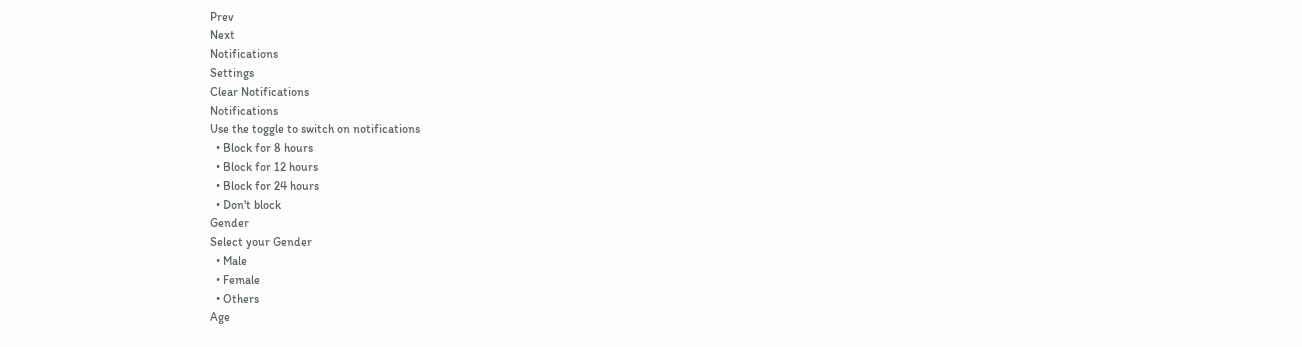Prev
Next
Notifications
Settings
Clear Notifications
Notifications
Use the toggle to switch on notifications
  • Block for 8 hours
  • Block for 12 hours
  • Block for 24 hours
  • Don't block
Gender
Select your Gender
  • Male
  • Female
  • Others
Age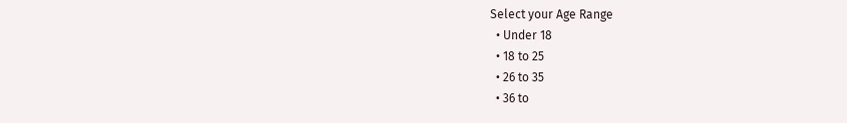Select your Age Range
  • Under 18
  • 18 to 25
  • 26 to 35
  • 36 to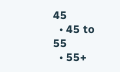45
  • 45 to 55
  • 55+